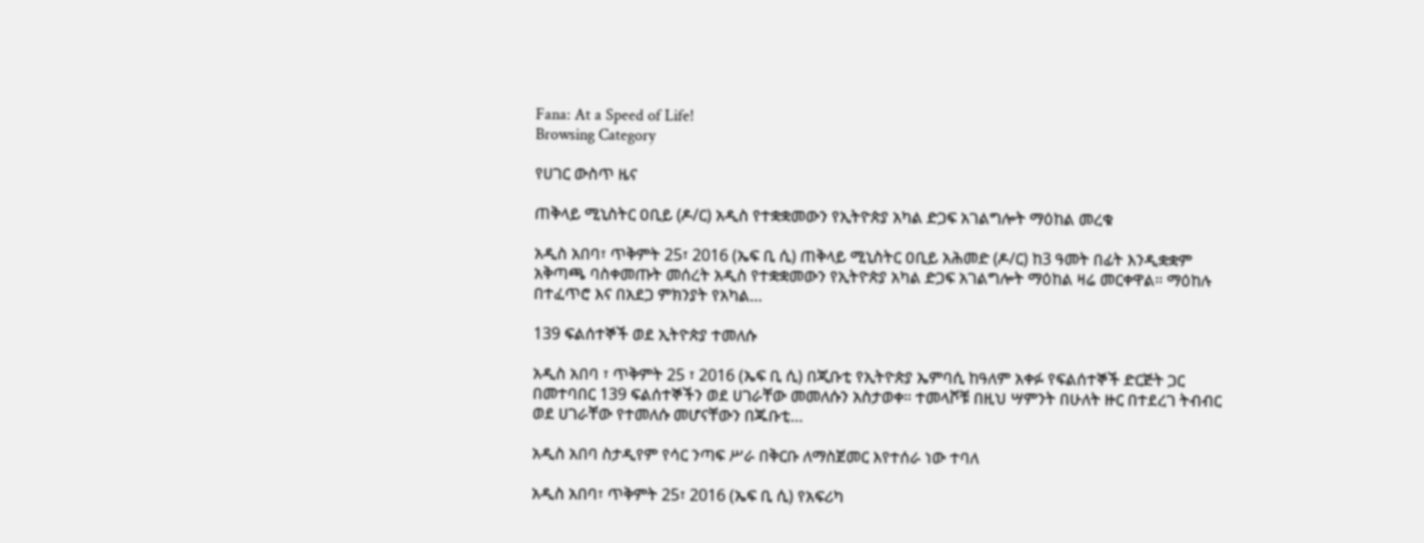Fana: At a Speed of Life!
Browsing Category

የሀገር ውስጥ ዜና

ጠቅላይ ሚኒስትር ዐቢይ (ዶ/ር) አዲስ የተቋቋመውን የኢትዮጵያ አካል ድጋፍ አገልግሎት ማዕከል መረቁ

አዲስ አበባ፣ ጥቅምት 25፣ 2016 (ኤፍ ቢ ሲ) ጠቅላይ ሚኒስትር ዐቢይ አሕመድ (ዶ/ር) ከ3 ዓመት በፊት እንዲቋቋም አቅጣጫ ባስቀመጡት መሰረት አዲስ የተቋቋመውን የኢትዮጵያ አካል ድጋፍ አገልግሎት ማዕከል ዛሬ መርቀዋል። ማዕከሉ በተፈጥሮ እና በአደጋ ምክንያት የአካል…

139 ፍልሰተኞች ወደ ኢትዮጵያ ተመለሱ

አዲስ አበባ ፣ ጥቅምት 25 ፣ 2016 (ኤፍ ቢ ሲ) በጂቡቲ የኢትዮጵያ ኤምባሲ ከዓለም አቀፉ የፍልሰተኞች ድርጅት ጋር በመተባበር 139 ፍልሰተኞችን ወደ ሀገራቸው መመለሱን አስታወቀ። ተመላሾቹ በዚህ ሣምንት በሁለት ዙር በተደረገ ትብብር ወደ ሀገራቸው የተመለሱ መሆናቸውን በጁቡቲ…

አዲስ አበባ ስታዲየም የሳር ንጣፍ ሥራ በቅርቡ ለማስጀመር እየተሰራ ነው ተባለ

አዲስ አበባ፣ ጥቅምት 25፣ 2016 (ኤፍ ቢ ሲ) የአፍሪካ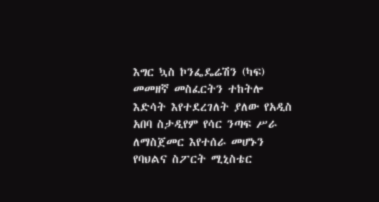እግር ኳስ ኮንፌዴሬሽን (ካፍ) መመዘኛ መስፈርትን ተከትሎ እድሳት እየተደረገለት ያለው የአዲስ አበባ ስታዲየም የሳር ንጣፍ ሥራ ለማስጀመር እየተሰራ መሆኑን የባህልና ስፖርት ሚኒስቴር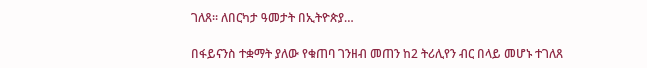ገለጸ። ለበርካታ ዓመታት በኢትዮጵያ…

በፋይናንስ ተቋማት ያለው የቁጠባ ገንዘብ መጠን ከ2 ትሪሊየን ብር በላይ መሆኑ ተገለጸ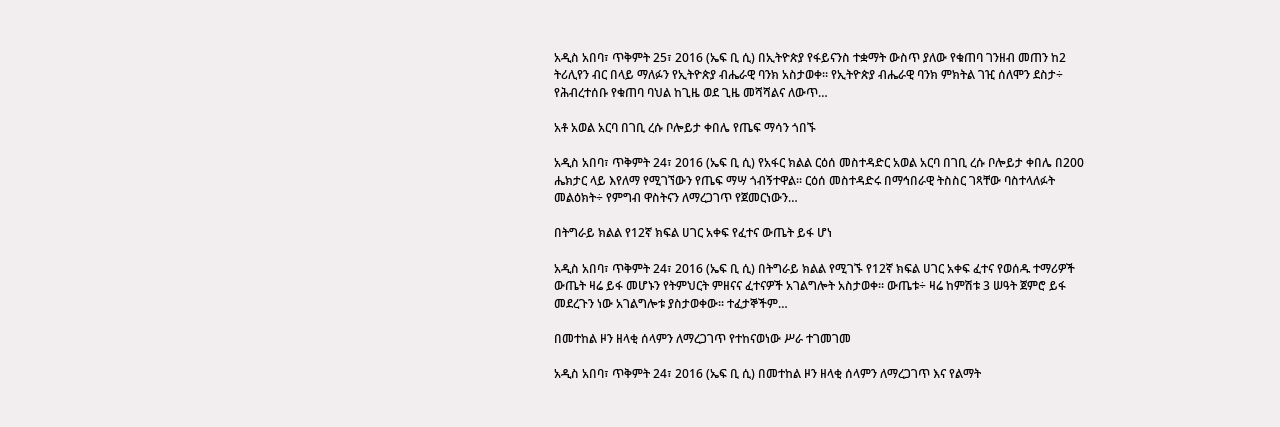አዲስ አበባ፣ ጥቅምት 25፣ 2016 (ኤፍ ቢ ሲ) በኢትዮጵያ የፋይናንስ ተቋማት ውስጥ ያለው የቁጠባ ገንዘብ መጠን ከ2 ትሪሊየን ብር በላይ ማለፉን የኢትዮጵያ ብሔራዊ ባንክ አስታወቀ። የኢትዮጵያ ብሔራዊ ባንክ ምክትል ገዢ ሰለሞን ደስታ÷ የሕብረተሰቡ የቁጠባ ባህል ከጊዜ ወደ ጊዜ መሻሻልና ለውጥ…

አቶ አወል አርባ በገቢ ረሱ ቦሎይታ ቀበሌ የጤፍ ማሳን ጎበኙ

አዲስ አበባ፣ ጥቅምት 24፣ 2016 (ኤፍ ቢ ሲ) የአፋር ክልል ርዕሰ መስተዳድር አወል አርባ በገቢ ረሱ ቦሎይታ ቀበሌ በ200 ሔክታር ላይ እየለማ የሚገኘውን የጤፍ ማሣ ጎብኝተዋል፡፡ ርዕሰ መስተዳድሩ በማኅበራዊ ትስስር ገጻቸው ባስተላለፉት መልዕክት÷ የምግብ ዋስትናን ለማረጋገጥ የጀመርነውን…

በትግራይ ክልል የ12ኛ ክፍል ሀገር አቀፍ የፈተና ውጤት ይፋ ሆነ

አዲስ አበባ፣ ጥቅምት 24፣ 2016 (ኤፍ ቢ ሲ) በትግራይ ክልል የሚገኙ የ12ኛ ክፍል ሀገር አቀፍ ፈተና የወሰዱ ተማሪዎች ውጤት ዛሬ ይፋ መሆኑን የትምህርት ምዘናና ፈተናዎች አገልግሎት አስታወቀ፡፡ ውጤቱ÷ ዛሬ ከምሽቱ 3 ሠዓት ጀምሮ ይፋ መደረጉን ነው አገልግሎቱ ያስታወቀው፡፡ ተፈታኞችም…

በመተከል ዞን ዘላቂ ሰላምን ለማረጋገጥ የተከናወነው ሥራ ተገመገመ

አዲስ አበባ፣ ጥቅምት 24፣ 2016 (ኤፍ ቢ ሲ) በመተከል ዞን ዘላቂ ሰላምን ለማረጋገጥ እና የልማት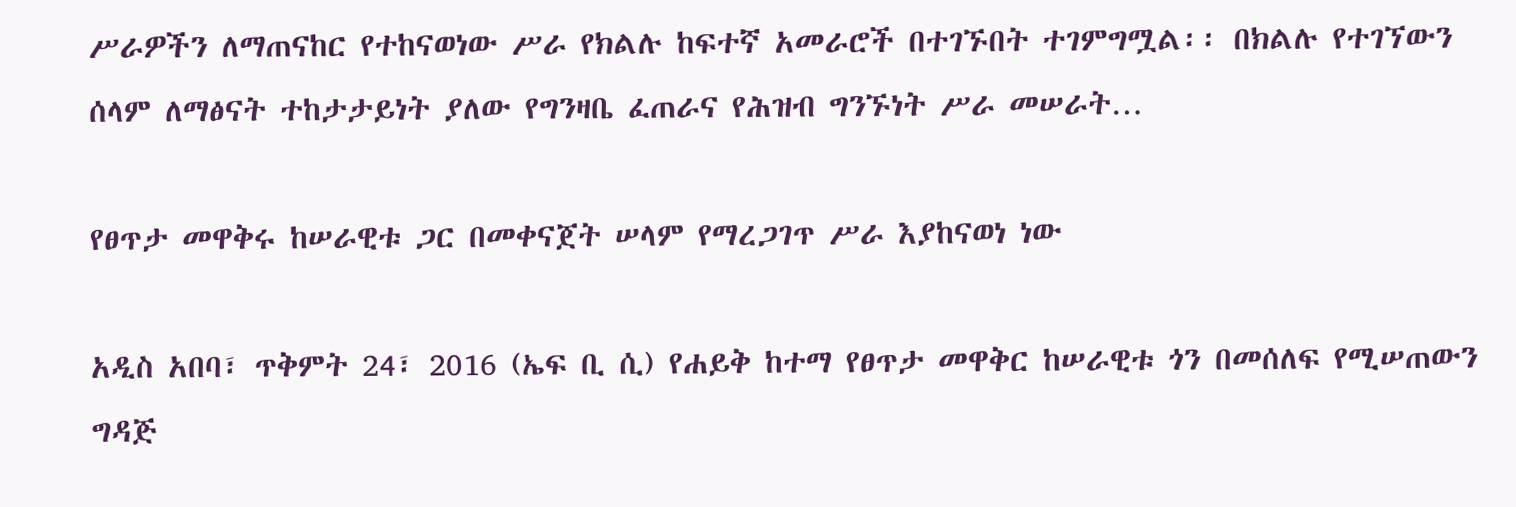ሥራዎችን ለማጠናከር የተከናወነው ሥራ የክልሉ ከፍተኛ አመራሮች በተገኙበት ተገምግሟል፡፡ በክልሉ የተገኘውን ሰላም ለማፅናት ተከታታይነት ያለው የግንዛቤ ፈጠራና የሕዝብ ግንኙነት ሥራ መሠራት…

የፀጥታ መዋቅሩ ከሠራዊቱ ጋር በመቀናጀት ሠላም የማረጋገጥ ሥራ እያከናወነ ነው

አዲስ አበባ፣ ጥቅምት 24፣ 2016 (ኤፍ ቢ ሲ) የሐይቅ ከተማ የፀጥታ መዋቅር ከሠራዊቱ ጎን በመሰለፍ የሚሠጠውን ግዳጅ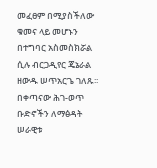መፈፀም በሚያስችለው ቁመና ላይ መሆኑን በተግባር አስመስክሯል ሲሉ ብርጋዲየር ጄኔራል ዘውዱ ሠጥአርጌ ገለጹ፡፡ በቀጣናው ሕገ-ወጥ ቡድኖችን ለማፅዳት ሠራዊቱ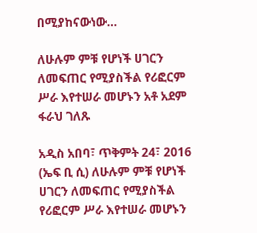በሚያከናውነው…

ለሁሉም ምቹ የሆነች ሀገርን ለመፍጠር የሚያስችል የሪፎርም ሥራ እየተሠራ መሆኑን አቶ አደም ፋራህ ገለጹ

አዲስ አበባ፣ ጥቅምት 24፣ 2016 (ኤፍ ቢ ሲ) ለሁሉም ምቹ የሆነች ሀገርን ለመፍጠር የሚያስችል የሪፎርም ሥራ እየተሠራ መሆኑን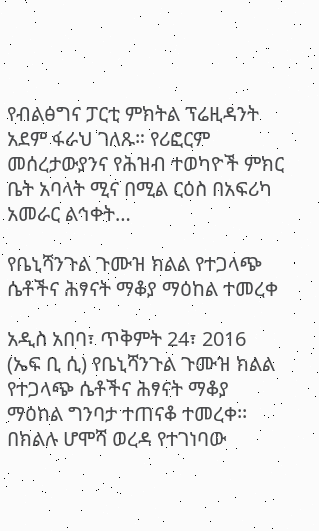የብልፅግና ፓርቲ ምክትል ፕሬዚዳንት አደም ፋራህ ገለጹ። የሪፎርም መሰረታውያንና የሕዝብ ተወካዮች ምክር ቤት አባላት ሚና በሚል ርዕስ በአፍሪካ አመራር ልኅቀት…

የቤኒሻንጉል ጉሙዝ ክልል የተጋላጭ ሴቶችና ሕፃናት ማቆያ ማዕከል ተመረቀ

አዲስ አበባ፣ ጥቅምት 24፣ 2016 (ኤፍ ቢ ሲ) የቤኒሻንጉል ጉሙዝ ክልል የተጋላጭ ሴቶችና ሕፃናት ማቆያ ማዕከል ግንባታ ተጠናቆ ተመረቀ፡፡ በክልሉ ሆሞሻ ወረዳ የተገነባው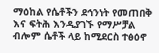ማዕከል የሴቶችን ደኅንነት የመጠበቅ እና ፍትሕ እንዲያገኙ የማሥቻል ብሎም ሴቶች ላይ ከሚደርስ ተፅዕኖ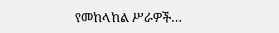የመከላከል ሥራዎች…